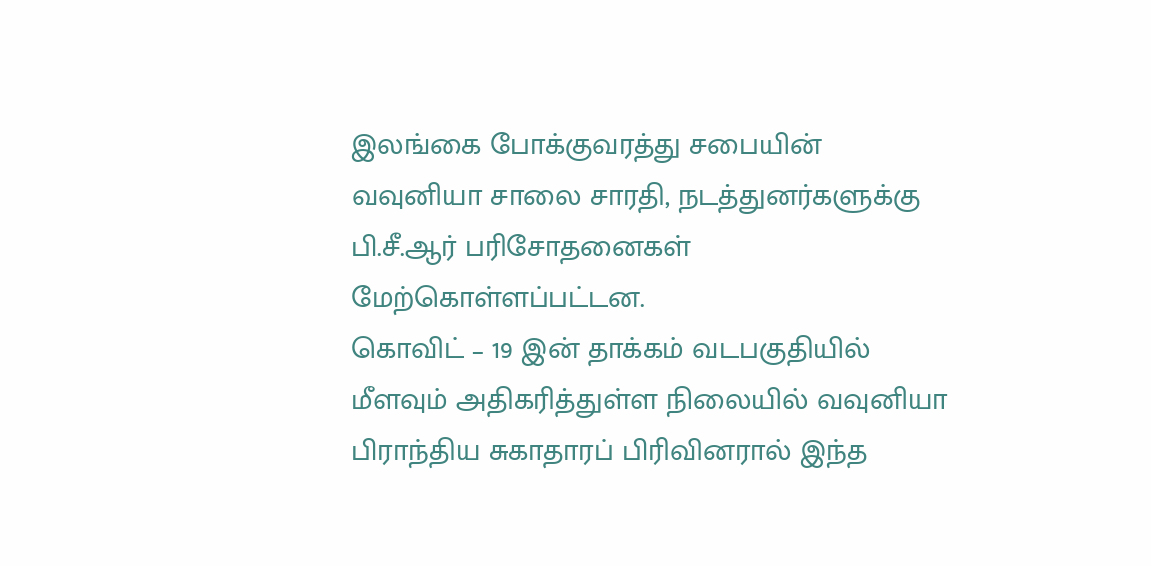இலங்கை போக்குவரத்து சபையின் வவுனியா சாலை சாரதி, நடத்துனர்களுக்கு பி.சீ.ஆர் பரிசோதனைகள் மேற்கொள்ளப்பட்டன.
கொவிட் – 19 இன் தாக்கம் வடபகுதியில் மீளவும் அதிகரித்துள்ள நிலையில் வவுனியா பிராந்திய சுகாதாரப் பிரிவினரால் இந்த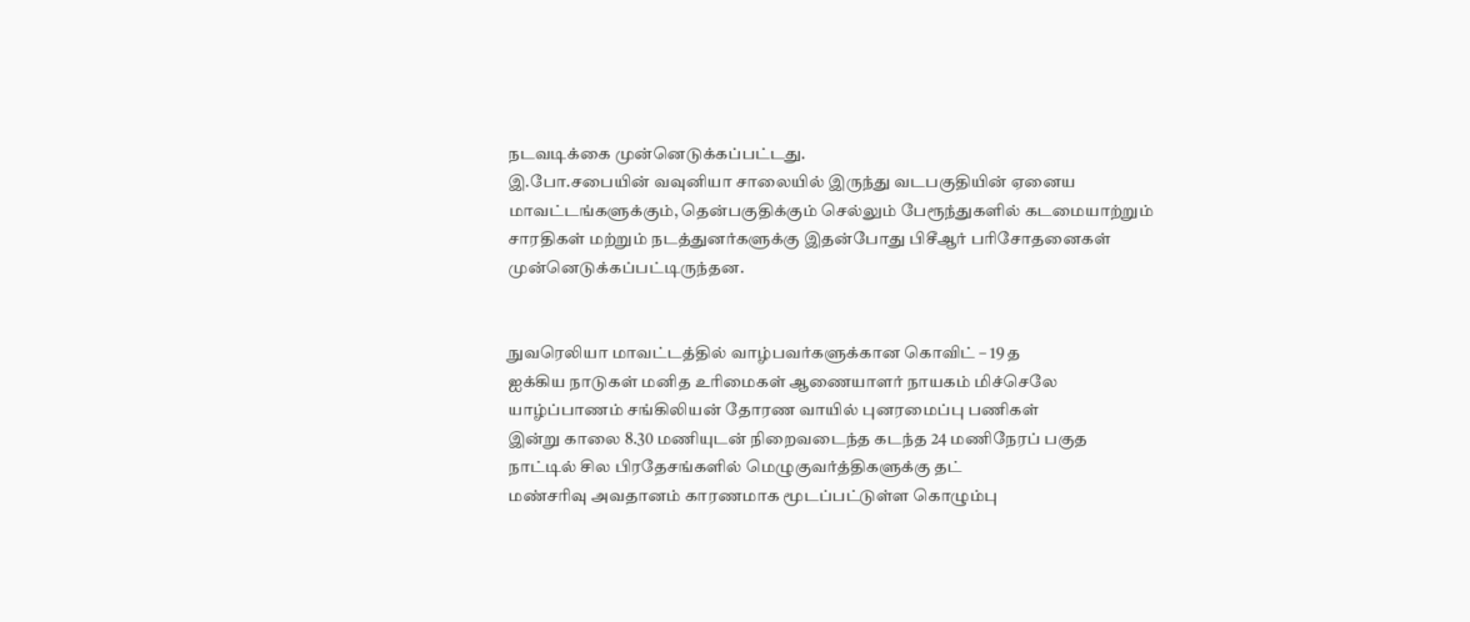நடவடிக்கை முன்னெடுக்கப்பட்டது.
இ.போ.சபையின் வவுனியா சாலையில் இருந்து வடபகுதியின் ஏனைய மாவட்டங்களுக்கும், தென்பகுதிக்கும் செல்லும் பேரூந்துகளில் கடமையாற்றும் சாரதிகள் மற்றும் நடத்துனர்களுக்கு இதன்போது பிசீஆர் பரிசோதனைகள் முன்னெடுக்கப்பட்டிருந்தன.


நுவரெலியா மாவட்டத்தில் வாழ்பவர்களுக்கான கொவிட் – 19 த
ஐக்கிய நாடுகள் மனித உரிமைகள் ஆணையாளர் நாயகம் மிச்செலே
யாழ்ப்பாணம் சங்கிலியன் தோரண வாயில் புனரமைப்பு பணிகள்
இன்று காலை 8.30 மணியுடன் நிறைவடைந்த கடந்த 24 மணிநேரப் பகுத
நாட்டில் சில பிரதேசங்களில் மெழுகுவர்த்திகளுக்கு தட்
மண்சரிவு அவதானம் காரணமாக மூடப்பட்டுள்ள கொழும்பு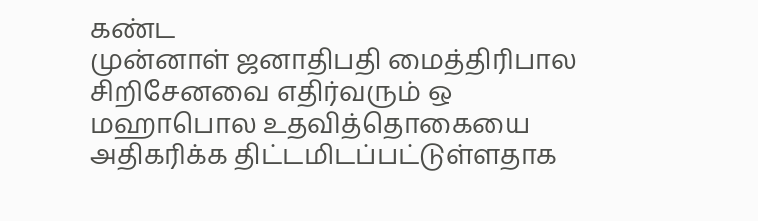கண்ட
முன்னாள் ஜனாதிபதி மைத்திரிபால சிறிசேனவை எதிர்வரும் ஒ
மஹாபொல உதவித்தொகையை அதிகரிக்க திட்டமிடப்பட்டுள்ளதாக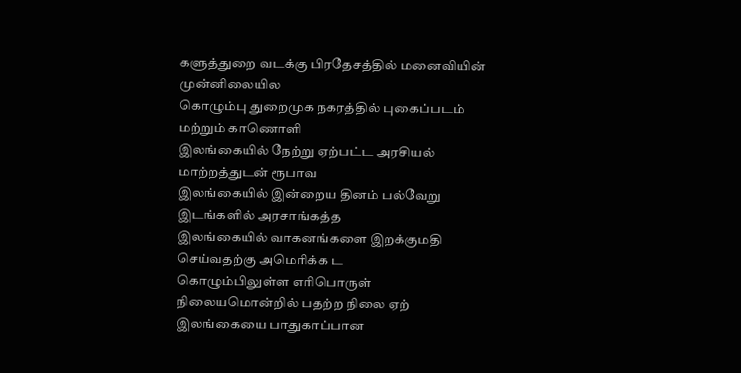களுத்துறை வடக்கு பிரதேசத்தில் மனைவியின் முன்னிலையில
கொழும்பு துறைமுக நகரத்தில் புகைப்படம் மற்றும் காணொளி
இலங்கையில் நேற்று ஏற்பட்ட அரசியல் மாற்றத்துடன் ரூபாவ
இலங்கையில் இன்றைய தினம் பல்வேறு இடங்களில் அரசாங்கத்த
இலங்கையில் வாகனங்களை இறக்குமதி செய்வதற்கு அமெரிக்க ட
கொழும்பிலுள்ள எரிபொருள் நிலையமொன்றில் பதற்ற நிலை ஏற்
இலங்கையை பாதுகாப்பான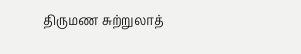திருமண சுற்றுலாத்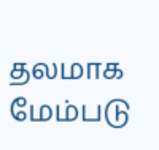தலமாக மேம்படு